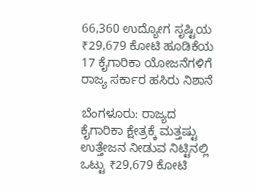66,360 ಉದ್ಯೋಗ ಸೃಷ್ಟಿಯ ₹29,679 ಕೋಟಿ ಹೂಡಿಕೆಯ 17 ಕೈಗಾರಿಕಾ ಯೋಜನೆಗಳಿಗೆ ರಾಜ್ಯ ಸರ್ಕಾರ ಹಸಿರು ನಿಶಾನೆ

ಬೆಂಗಳೂರು: ರಾಜ್ಯದ ಕೈಗಾರಿಕಾ ಕ್ಷೇತ್ರಕ್ಕೆ ಮತ್ತಷ್ಟು ಉತ್ತೇಜನ ನೀಡುವ ನಿಟ್ಟಿನಲ್ಲಿ ಒಟ್ಟು ₹29,679 ಕೋಟಿ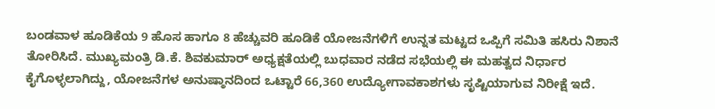ಬಂಡವಾಳ ಹೂಡಿಕೆಯ 9 ಹೊಸ ಹಾಗೂ 8 ಹೆಚ್ಚುವರಿ ಹೂಡಿಕೆ ಯೋಜನೆಗಳಿಗೆ ಉನ್ನತ ಮಟ್ಟದ ಒಪ್ಪಿಗೆ ಸಮಿತಿ ಹಸಿರು ನಿಶಾನೆ ತೋರಿಸಿದೆ. ಮುಖ್ಯಮಂತ್ರಿ ಡಿ.ಕೆ. ಶಿವಕುಮಾರ್ ಅಧ್ಯಕ್ಷತೆಯಲ್ಲಿ ಬುಧವಾರ ನಡೆದ ಸಭೆಯಲ್ಲಿ ಈ ಮಹತ್ವದ ನಿರ್ಧಾರ ಕೈಗೊಳ್ಳಲಾಗಿದ್ದು, ಯೋಜನೆಗಳ ಅನುಷ್ಠಾನದಿಂದ ಒಟ್ಟಾರೆ 66,360 ಉದ್ಯೋಗಾವಕಾಶಗಳು ಸೃಷ್ಟಿಯಾಗುವ ನಿರೀಕ್ಷೆ ಇದೆ.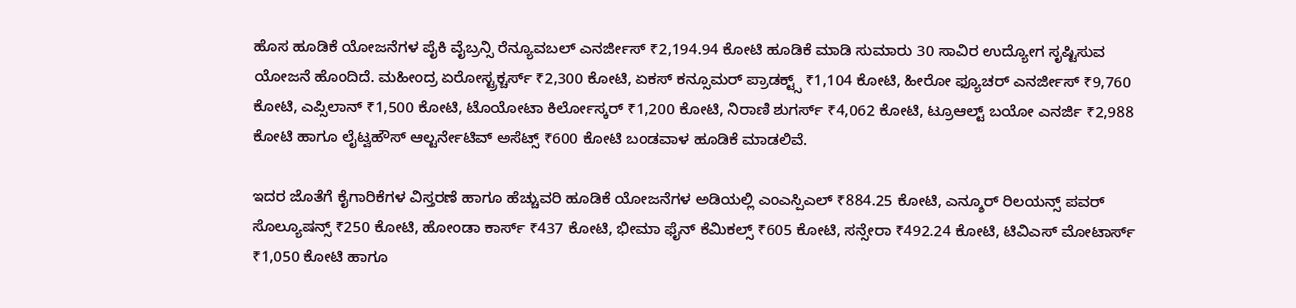ಹೊಸ ಹೂಡಿಕೆ ಯೋಜನೆಗಳ ಪೈಕಿ ವೈಬ್ರನ್ಸಿ ರೆನ್ಯೂವಬಲ್ ಎನರ್ಜೀಸ್ ₹2,194.94 ಕೋಟಿ ಹೂಡಿಕೆ ಮಾಡಿ ಸುಮಾರು 30 ಸಾವಿರ ಉದ್ಯೋಗ ಸೃಷ್ಟಿಸುವ ಯೋಜನೆ ಹೊಂದಿದೆ. ಮಹೀಂದ್ರ ಏರೋಸ್ಟ್ರಕ್ಚರ್ಸ್ ₹2,300 ಕೋಟಿ, ಏಕಸ್ ಕನ್ಸೂಮರ್ ಪ್ರಾಡಕ್ಟ್ಸ್ ₹1,104 ಕೋಟಿ, ಹೀರೋ ಫ್ಯೂಚರ್ ಎನರ್ಜೀಸ್ ₹9,760 ಕೋಟಿ, ಎಪ್ಸಿಲಾನ್ ₹1,500 ಕೋಟಿ, ಟೊಯೋಟಾ ಕಿರ್ಲೋಸ್ಕರ್ ₹1,200 ಕೋಟಿ, ನಿರಾಣಿ ಶುಗರ್ಸ್ ₹4,062 ಕೋಟಿ, ಟ್ರೂಆಲ್ಟ್ ಬಯೋ ಎನರ್ಜಿ ₹2,988 ಕೋಟಿ ಹಾಗೂ ಲೈಟ್ವಹೌಸ್ ಆಲ್ಟರ್ನೇಟಿವ್ ಅಸೆಟ್ಸ್ ₹600 ಕೋಟಿ ಬಂಡವಾಳ ಹೂಡಿಕೆ ಮಾಡಲಿವೆ.

ಇದರ ಜೊತೆಗೆ ಕೈಗಾರಿಕೆಗಳ ವಿಸ್ತರಣೆ ಹಾಗೂ ಹೆಚ್ಚುವರಿ ಹೂಡಿಕೆ ಯೋಜನೆಗಳ ಅಡಿಯಲ್ಲಿ ಎಂಎಸ್ಪಿಎಲ್ ₹884.25 ಕೋಟಿ, ಎನ್ಶೂರ್ ರಿಲಯನ್ಸ್ ಪವರ್ ಸೊಲ್ಯೂಷನ್ಸ್ ₹250 ಕೋಟಿ, ಹೋಂಡಾ ಕಾರ್ಸ್ ₹437 ಕೋಟಿ, ಭೀಮಾ ಫೈನ್ ಕೆಮಿಕಲ್ಸ್ ₹605 ಕೋಟಿ, ಸನ್ಸೇರಾ ₹492.24 ಕೋಟಿ, ಟಿವಿಎಸ್ ಮೋಟಾರ್ಸ್ ₹1,050 ಕೋಟಿ ಹಾಗೂ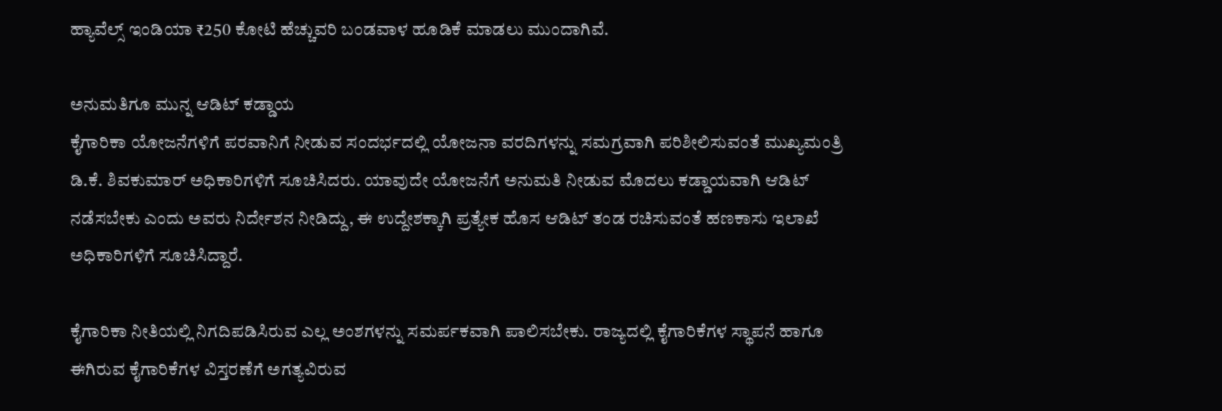ಹ್ಯಾವೆಲ್ಸ್ ಇಂಡಿಯಾ ₹250 ಕೋಟಿ ಹೆಚ್ಚುವರಿ ಬಂಡವಾಳ ಹೂಡಿಕೆ ಮಾಡಲು ಮುಂದಾಗಿವೆ.

ಅನುಮತಿಗೂ ಮುನ್ನ ಆಡಿಟ್ ಕಡ್ಡಾಯ
ಕೈಗಾರಿಕಾ ಯೋಜನೆಗಳಿಗೆ ಪರವಾನಿಗೆ ನೀಡುವ ಸಂದರ್ಭದಲ್ಲಿ ಯೋಜನಾ ವರದಿಗಳನ್ನು ಸಮಗ್ರವಾಗಿ ಪರಿಶೀಲಿಸುವಂತೆ ಮುಖ್ಯಮಂತ್ರಿ ಡಿ.ಕೆ. ಶಿವಕುಮಾರ್ ಅಧಿಕಾರಿಗಳಿಗೆ ಸೂಚಿಸಿದರು. ಯಾವುದೇ ಯೋಜನೆಗೆ ಅನುಮತಿ ನೀಡುವ ಮೊದಲು ಕಡ್ಡಾಯವಾಗಿ ಆಡಿಟ್ ನಡೆಸಬೇಕು ಎಂದು ಅವರು ನಿರ್ದೇಶನ ನೀಡಿದ್ದು, ಈ ಉದ್ದೇಶಕ್ಕಾಗಿ ಪ್ರತ್ಯೇಕ ಹೊಸ ಆಡಿಟ್ ತಂಡ ರಚಿಸುವಂತೆ ಹಣಕಾಸು ಇಲಾಖೆ ಅಧಿಕಾರಿಗಳಿಗೆ ಸೂಚಿಸಿದ್ದಾರೆ.

ಕೈಗಾರಿಕಾ ನೀತಿಯಲ್ಲಿ ನಿಗದಿಪಡಿಸಿರುವ ಎಲ್ಲ ಅಂಶಗಳನ್ನು ಸಮರ್ಪಕವಾಗಿ ಪಾಲಿಸಬೇಕು. ರಾಜ್ಯದಲ್ಲಿ ಕೈಗಾರಿಕೆಗಳ ಸ್ಥಾಪನೆ ಹಾಗೂ ಈಗಿರುವ ಕೈಗಾರಿಕೆಗಳ ವಿಸ್ತರಣೆಗೆ ಅಗತ್ಯವಿರುವ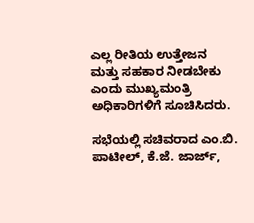ಎಲ್ಲ ರೀತಿಯ ಉತ್ತೇಜನ ಮತ್ತು ಸಹಕಾರ ನೀಡಬೇಕು ಎಂದು ಮುಖ್ಯಮಂತ್ರಿ ಅಧಿಕಾರಿಗಳಿಗೆ ಸೂಚಿಸಿದರು.

ಸಭೆಯಲ್ಲಿ ಸಚಿವರಾದ ಎಂ.ಬಿ. ಪಾಟೀಲ್, ಕೆ.ಜೆ. ಜಾರ್ಜ್,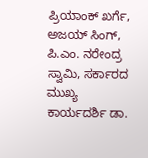ಪ್ರಿಯಾಂಕ್ ಖರ್ಗೆ, ಅಜಯ್ ಸಿಂಗ್, ಪಿ.ಎಂ. ನರೇಂದ್ರ ಸ್ವಾಮಿ, ಸರ್ಕಾರದ ಮುಖ್ಯ ಕಾರ್ಯದರ್ಶಿ ಡಾ.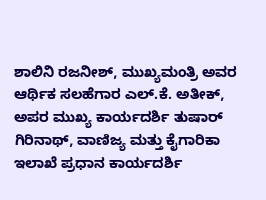ಶಾಲಿನಿ ರಜನೀಶ್, ಮುಖ್ಯಮಂತ್ರಿ ಅವರ ಆರ್ಥಿಕ ಸಲಹೆಗಾರ ಎಲ್.ಕೆ. ಅತೀಕ್, ಅಪರ ಮುಖ್ಯ ಕಾರ್ಯದರ್ಶಿ ತುಷಾರ್ ಗಿರಿನಾಥ್, ವಾಣಿಜ್ಯ ಮತ್ತು ಕೈಗಾರಿಕಾ ಇಲಾಖೆ ಪ್ರಧಾನ ಕಾರ್ಯದರ್ಶಿ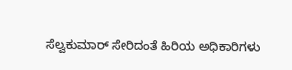ಸೆಲ್ವಕುಮಾರ್ ಸೇರಿದಂತೆ ಹಿರಿಯ ಅಧಿಕಾರಿಗಳು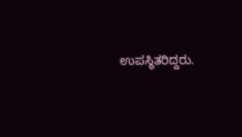ಉಪಸ್ಥಿತರಿದ್ದರು.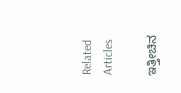Related Articles

ಇತ್ತೀಚಿನ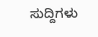ಸುದ್ದಿಗಳು